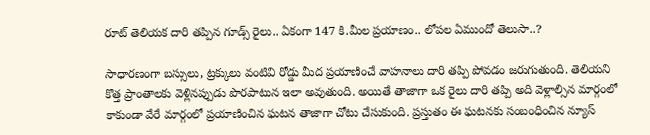రూట్ తెలియక దారి తప్పిన గూడ్స్ రైలు.. ఏకంగా 147 కి.మీల ప్రయాణం.. లోపల ఏముందో తెలుసా..?

సాధారణంగా బస్సులు, ట్రక్కులు వంటివి రోడ్డు మీద ప్రయాణించే వాహనాలు దారి తప్పి పోవడం జరుగుతుంది. తెలియని కొత్త ప్రాంతాలకు వెళ్లినప్పుడు పొరపాటున ఇలా అవుతుంది. అయితే తాజాగా ఒక రైలు దారి తప్పి అది వెళ్లాల్సిన మార్గంలో కాకుండా వేరే మార్గంలో ప్రయాణించిన ఘటన తాజాగా చోటు చేసుకుంది. ప్రస్తుతం ఈ ఘటనకు సంబంధించిన న్యూస్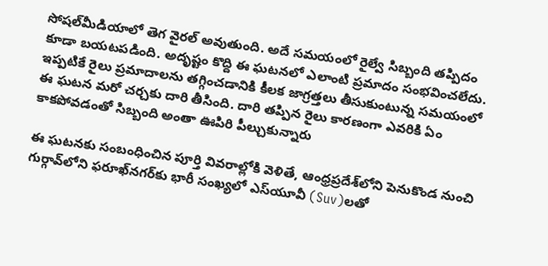సోషల్‌మీడియాలో తెగ వైరల్ అవుతుంది. అదే సమయంలో రైల్వే సిబ్బంది తప్పిదం కూడా బయటపడింది. అదృష్టం కొద్ది ఈ ఘటనలో ఎలాంటి ప్రమాదం సంభవించలేదు. ఇప్పటికే రైలు ప్రమాదాలను తగ్గించడానికి కీలక జాగ్రత్తలు తీసుకుంటున్న సమయంలో ఈ ఘటన మరో చర్చకు దారి తీసింది. దారి తప్పిన రైలు కారణంగా ఎవరికి ఏం కాకపోవడంతో సిబ్బంది అంతా ఊపిరి పీల్చుకున్నారు

ఈ ఘటనకు సంబంధించిన పూర్తి వివరాల్లోకి వెళితే, ఆంధ్రప్రదేశ్‌లోని పెనుకొండ నుంచి గుర్గావ్‌లోని ఫరూఖ్‌నగర్‌కు భారీ సంఖ్యలో ఎస్‌యూవీ (Suv)లతో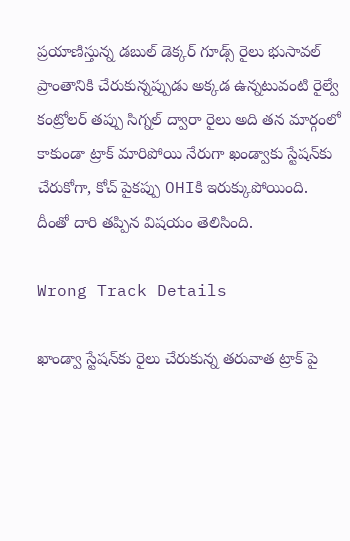ప్రయాణిస్తున్న డబుల్ డెక్కర్ గూడ్స్ రైలు భుసావల్ ప్రాంతానికి చేరుకున్నప్పుడు అక్కడ ఉన్నటువంటి రైల్వే కంట్రోలర్ తప్పు సిగ్నల్ ద్వారా రైలు అది తన మార్గంలో కాకుండా ట్రాక్ మారిపోయి నేరుగా ఖండ్వాకు స్టేషన్‌కు చేరుకోగా, కోచ్ పైకప్పు OHIకి ఇరుక్కుపోయింది. దీంతో దారి తప్పిన విషయం తెలిసింది.

Wrong Track Details

ఖాండ్వా స్టేషన్‌కు రైలు చేరుకున్న తరువాత ట్రాక్ పై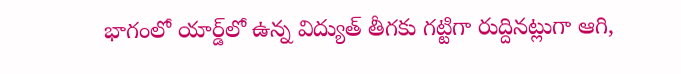భాగంలో యార్డ్‌లో ఉన్న విద్యుత్ తీగకు గట్టిగా రుద్దినట్లుగా ఆగి,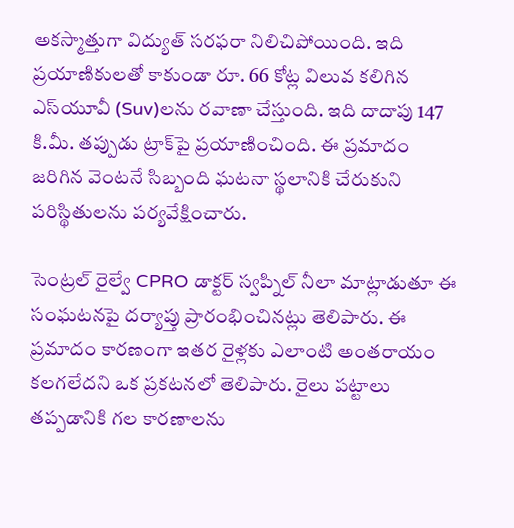అకస్మాత్తుగా విద్యుత్ సరఫరా నిలిచిపోయింది. ఇది ప్రయాణికులతో కాకుండా రూ. 66 కోట్ల విలువ కలిగిన ఎస్‌యూవీ (Suv)లను రవాణా చేస్తుంది. ఇది దాదాపు 147 కి.మీ. తప్పుడు ట్రాక్‌పై ప్రయాణించింది. ఈ ప్రమాదం జరిగిన వెంటనే సిబ్బంది ఘటనా స్థలానికి చేరుకుని పరిస్థితులను పర్యవేక్షించారు.

సెంట్రల్ రైల్వే CPRO డాక్టర్ స్వప్నిల్ నీలా మాట్లాడుతూ ఈ సంఘటనపై దర్యాప్తు ప్రారంభించినట్లు తెలిపారు. ఈ ప్రమాదం కారణంగా ఇతర రైళ్లకు ఎలాంటి అంతరాయం కలగలేదని ఒక ప్రకటనలో తెలిపారు. రైలు పట్టాలు తప్పడానికి గల కారణాలను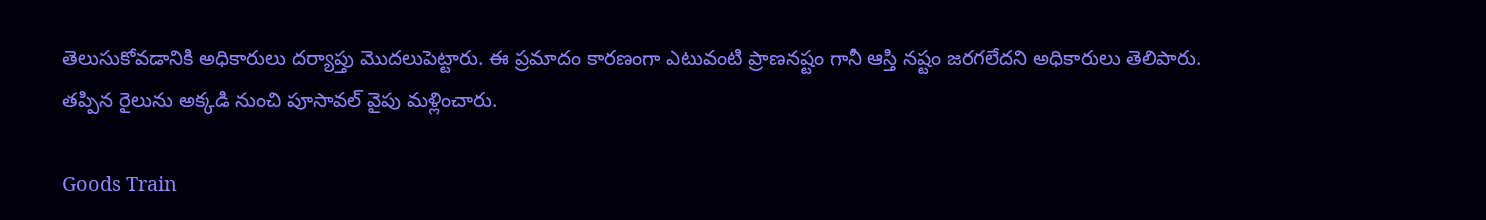తెలుసుకోవడానికి అధికారులు దర్యాప్తు మొదలుపెట్టారు. ఈ ప్రమాదం కారణంగా ఎటువంటి ప్రాణనష్టం గానీ ఆస్తి నష్టం జరగలేదని అధికారులు తెలిపారు. తప్పిన రైలును అక్కడి నుంచి పూసావల్ వైపు మళ్లించారు.

Goods Train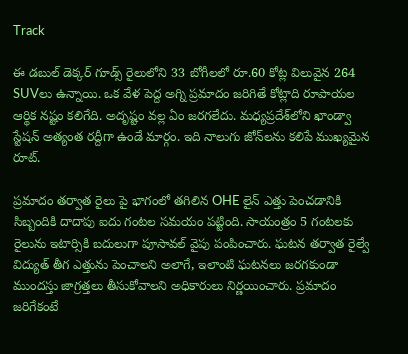Track

ఈ డబుల్ డెక్కర్ గూడ్స్ రైలులోని 33 బోగీలలో రూ.60 కోట్ల విలువైన 264 SUVలు ఉన్నాయి. ఒక వేళ పెద్ద అగ్ని ప్రమాదం జరిగితే కోట్లాది రూపాయల ఆర్థిక నష్టం కలిగేది. అదృష్టం వల్ల ఏం జరగలేదు. మధ్యప్రదేశ్‌లోని ఖాండ్వా స్టేషన్ అత్యంత రద్దీగా ఉండే మార్గం. ఇది నాలుగు జోన్‌లను కలిపే ముఖ్యమైన రూట్.

ప్రమాదం తర్వాత రైలు పై భాగంలో తగిలిన OHE లైన్ ఎత్తు పెంచడానికి సిబ్బందికి దాదాపు ఐదు గంటల సమయం పట్టింది. సాయంత్రం 5 గంటలకు రైలును ఇటార్సికి బదులుగా పూసావల్ వైపు పంపించారు. ఘటన తర్వాత రైల్వే విద్యుత్ తీగ ఎత్తును పెంచాలని అలాగే, ఇలాంటి ఘటనలు జరగకుండా ముందస్తు జాగ్రత్తలు తీసుకోవాలని అధికారులు నిర్ణయించారు. ప్రమాదం జరిగేకంటే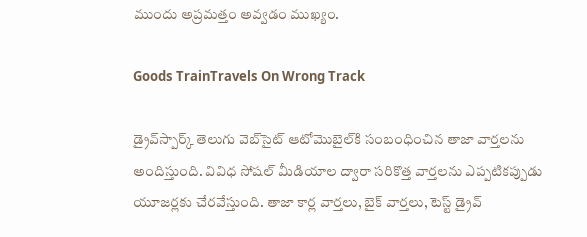ముందు అప్రమత్తం అవ్వడం ముఖ్యం.

Goods TrainTravels On Wrong Track

డ్రైవ్‌స్పార్క్‌ తెలుగు వెబ్‌సైట్ ఆటోమొబైల్‌కి సంబంధించిన తాజా వార్తలను అందిస్తుంది. వివిధ సోషల్ మీడియాల ద్వారా సరికొత్త వార్తలను ఎప్పటికప్పుడు యూజర్లకు చేరవేస్తుంది. తాజా కార్ల వార్తలు, బైక్ వార్తలు, టెస్ట్ డ్రైవ్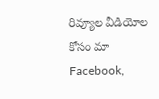రివ్యూల వీడియోల కోసం మా Facebook,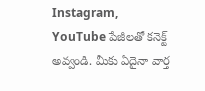Instagram, YouTube పేజీలతో కనెక్ట్ అవ్వండి. మీకు ఏదైనా వార్త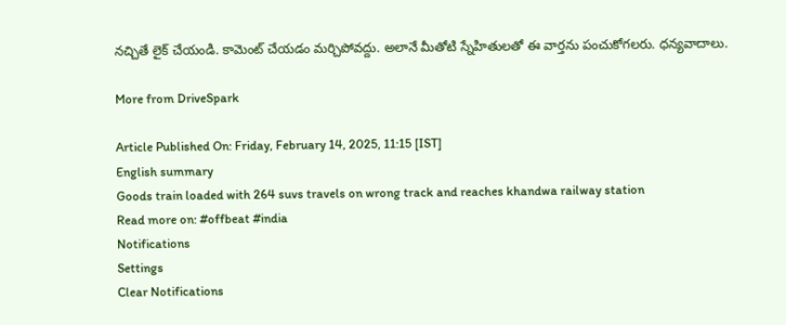నచ్చితే లైక్ చేయండి. కామెంట్ చేయడం మర్చిపోవద్దు. అలానే మీతోటి స్నేహితులతో ఈ వార్తను పంచుకోగలరు. ధన్యవాదాలు.

More from DriveSpark

Article Published On: Friday, February 14, 2025, 11:15 [IST]
English summary
Goods train loaded with 264 suvs travels on wrong track and reaches khandwa railway station
Read more on: #offbeat #india
Notifications
Settings
Clear Notifications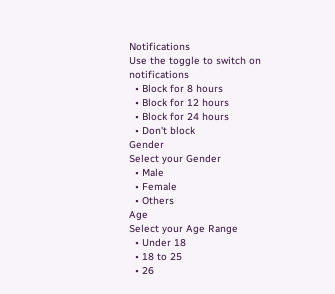Notifications
Use the toggle to switch on notifications
  • Block for 8 hours
  • Block for 12 hours
  • Block for 24 hours
  • Don't block
Gender
Select your Gender
  • Male
  • Female
  • Others
Age
Select your Age Range
  • Under 18
  • 18 to 25
  • 26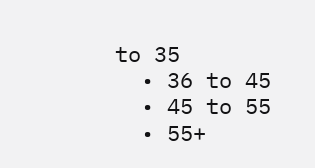to 35
  • 36 to 45
  • 45 to 55
  • 55+